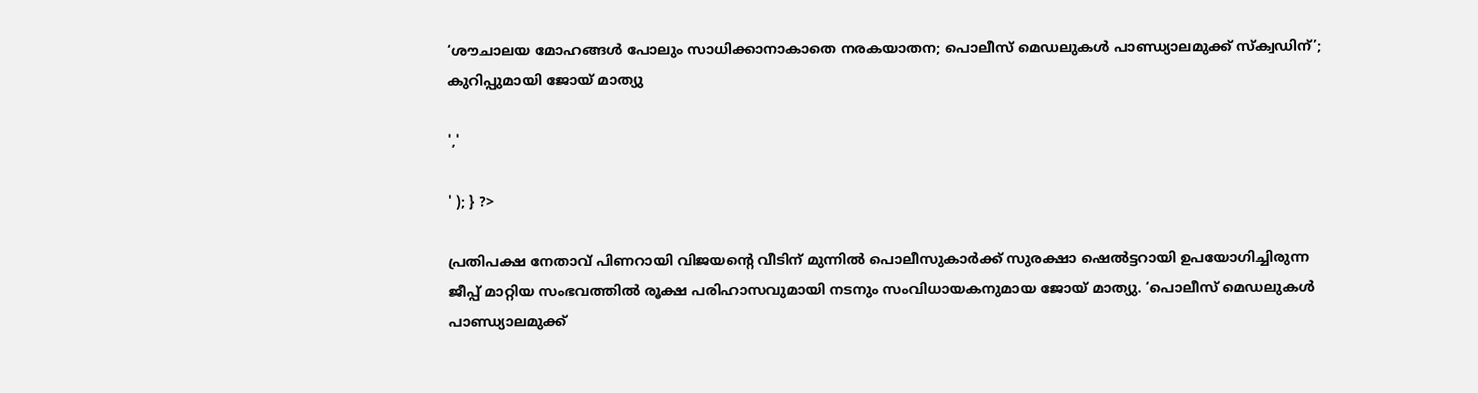‘ശൗചാലയ മോഹങ്ങൾ പോലും സാധിക്കാനാകാതെ നരകയാതന; പൊലീസ് മെഡലുകള്‍ പാണ്ഡ്യാലമുക്ക് സ്‌ക്വഡിന്’; കുറിപ്പുമായി ജോയ് മാത്യു

','

' ); } ?>

പ്രതിപക്ഷ നേതാവ് പിണറായി വിജയന്റെ വീടിന് മുന്നിൽ പൊലീസുകാർക്ക് സുരക്ഷാ ഷെൽട്ടറായി ഉപയോഗിച്ചിരുന്ന ജീപ്പ് മാറ്റിയ സംഭവത്തിൽ രൂക്ഷ പരിഹാസവുമായി നടനും സംവിധായകനുമായ ജോയ് മാത്യു. ‘പൊലീസ് മെഡലുകൾ പാണ്ഡ്യാലമുക്ക്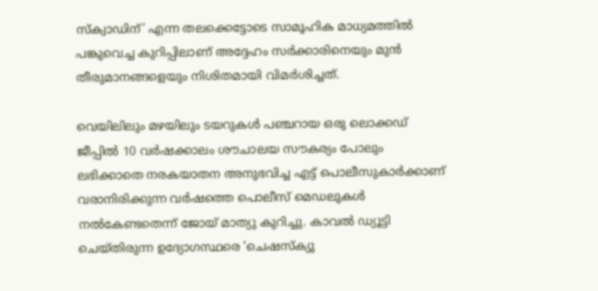സ്ക്വാഡിന്’ എന്ന തലക്കെട്ടോടെ സാമൂഹിക മാധ്യമത്തിൽ പങ്കുവെച്ച കുറിപ്പിലാണ് അദ്ദേഹം സർക്കാരിനെയും മുൻ തീരുമാനങ്ങളെയും നിശിതമായി വിമർശിച്ചത്.

വെയിലിലും മഴയിലും ടയറുകൾ പഞ്ചറായ ഒരു ലൊക്കഡ് ജീപ്പിൽ 10 വർഷക്കാലം ശൗചാലയ സൗകര്യം പോലും ലഭിക്കാതെ നരകയാതന അനുഭവിച്ച എട്ട് പൊലീസുകാർക്കാണ് വരാനിരിക്കുന്ന വർഷത്തെ പൊലീസ് മെഡലുകൾ നൽകേണ്ടതെന്ന് ജോയ് മാത്യു കുറിച്ചു. കാവൽ ഡ്യൂട്ടി ചെയ്തിരുന്ന ഉദ്യോഗസ്ഥരെ ‘ചെഷസ്ക്യു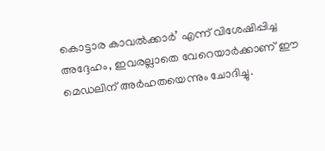കൊട്ടാര കാവൽക്കാർ’ എന്ന് വിശേഷിപ്പിച്ച അദ്ദേഹം, ഇവരല്ലാതെ വേറെയാർക്കാണ് ഈ മെഡലിന് അർഹതയെന്നും ചോദിച്ചു.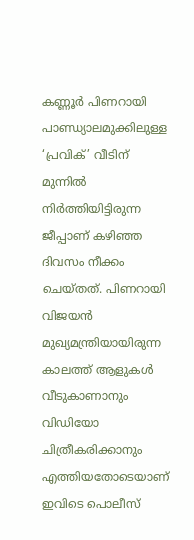കണ്ണൂർ പിണറായി പാണ്ഡ്യാലമുക്കിലുള്ള ‘പ്രവിക്’ വീടിന് മുന്നിൽ നിർത്തിയിട്ടിരുന്ന ജീപ്പാണ് കഴിഞ്ഞ ദിവസം നീക്കം ചെയ്തത്. പിണറായി വിജയൻ മുഖ്യമന്ത്രിയായിരുന്ന കാലത്ത് ആളുകൾ വീടുകാണാനും വിഡിയോ ചിത്രീകരിക്കാനും എത്തിയതോടെയാണ് ഇവിടെ പൊലീസ്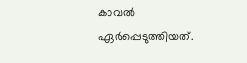കാവൽ ഏർപ്പെടുത്തിയത്.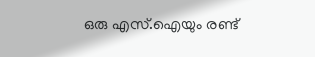ഒരു എസ്.ഐയും രണ്ട്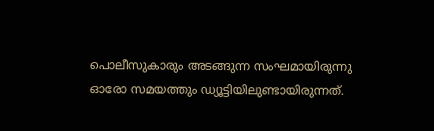പൊലീസുകാരും അടങ്ങുന്ന സംഘമായിരുന്നു ഓരോ സമയത്തും ഡ്യൂട്ടിയിലുണ്ടായിരുന്നത്.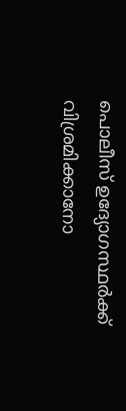പൊലീസ് ഉദ്യോഗസ്ഥർക്ക് വിശ്രമിക്കാനോ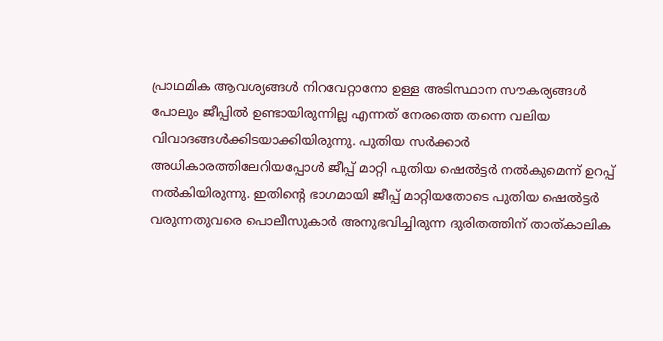പ്രാഥമിക ആവശ്യങ്ങൾ നിറവേറ്റാനോ ഉള്ള അടിസ്ഥാന സൗകര്യങ്ങൾ പോലും ജീപ്പിൽ ഉണ്ടായിരുന്നില്ല എന്നത് നേരത്തെ തന്നെ വലിയ വിവാദങ്ങൾക്കിടയാക്കിയിരുന്നു. പുതിയ സർക്കാർ അധികാരത്തിലേറിയപ്പോൾ ജീപ്പ് മാറ്റി പുതിയ ഷെൽട്ടർ നൽകുമെന്ന് ഉറപ്പ് നൽകിയിരുന്നു. ഇതിന്റെ ഭാഗമായി ജീപ്പ് മാറ്റിയതോടെ പുതിയ ഷെൽട്ടർ വരുന്നതുവരെ പൊലീസുകാർ അനുഭവിച്ചിരുന്ന ദുരിതത്തിന് താത്കാലിക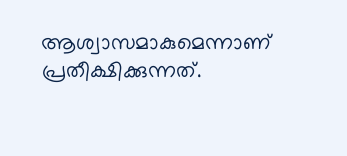ആശ്വാസമാകുമെന്നാണ് പ്രതീക്ഷിക്കുന്നത്.